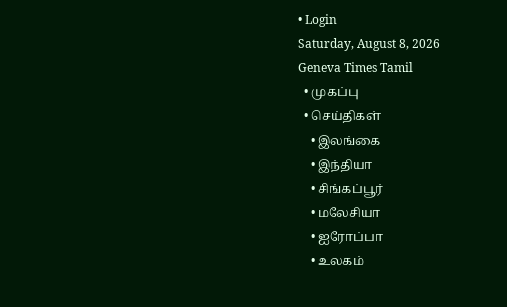• Login
Saturday, August 8, 2026
Geneva Times Tamil
  • முகப்பு
  • செய்திகள்
    • இலங்கை
    • இந்தியா
    • சிங்கப்பூர்
    • மலேசியா
    • ஐரோப்பா
    • உலகம்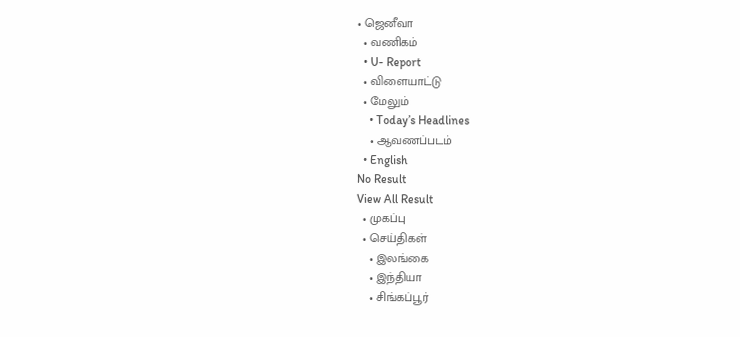• ஜெனீவா
  • வணிகம்
  • U- Report
  • விளையாட்டு
  • மேலும்
    • Today’s Headlines
    • ஆவணப்படம்
  • English
No Result
View All Result
  • முகப்பு
  • செய்திகள்
    • இலங்கை
    • இந்தியா
    • சிங்கப்பூர்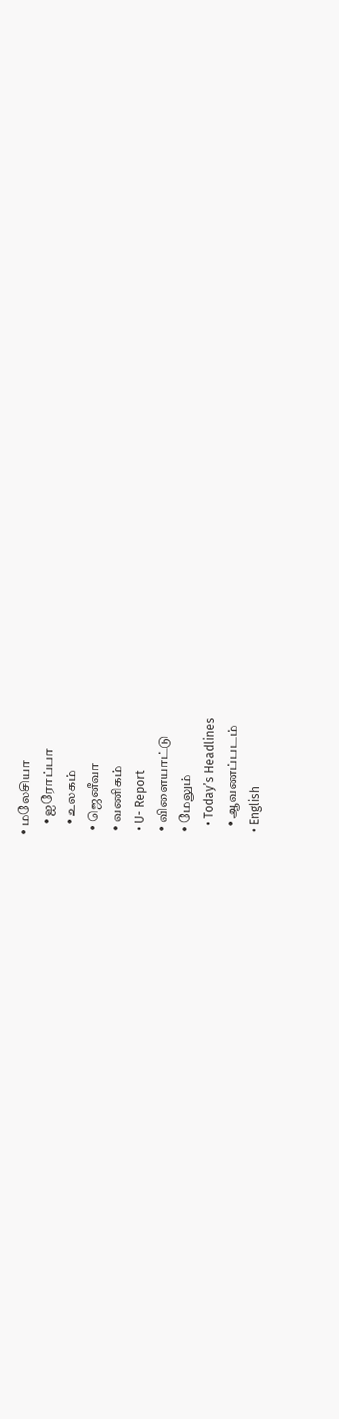• மலேசியா
    • ஐரோப்பா
    • உலகம்
  • ஜெனீவா
  • வணிகம்
  • U- Report
  • விளையாட்டு
  • மேலும்
    • Today’s Headlines
    • ஆவணப்படம்
  • English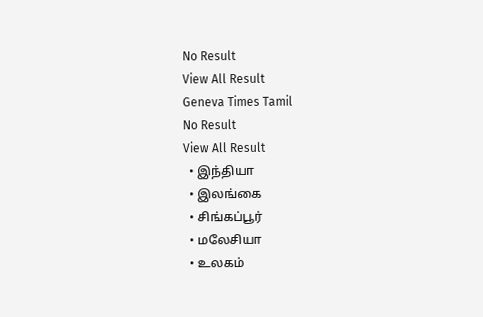No Result
View All Result
Geneva Times Tamil
No Result
View All Result
  • இந்தியா
  • இலங்கை
  • சிங்கப்பூர்
  • மலேசியா
  • உலகம்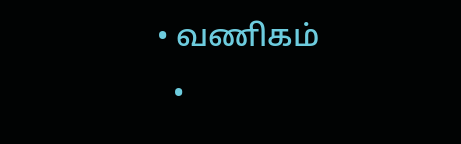• வணிகம்
  •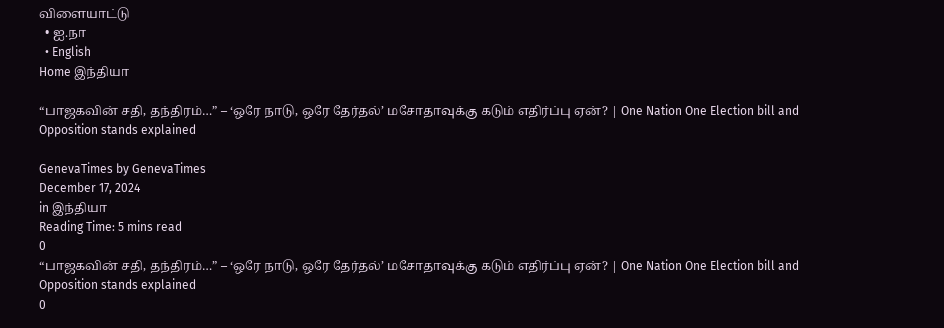விளையாட்டு
  • ஐ.நா
  • English
Home இந்தியா

“பாஜகவின் சதி, தந்திரம்…” – ‘ஒரே நாடு, ஒரே தேர்தல்’ மசோதாவுக்கு கடும் எதிர்ப்பு ஏன்? | One Nation One Election bill and Opposition stands explained

GenevaTimes by GenevaTimes
December 17, 2024
in இந்தியா
Reading Time: 5 mins read
0
“பாஜகவின் சதி, தந்திரம்…” – ‘ஒரே நாடு, ஒரே தேர்தல்’ மசோதாவுக்கு கடும் எதிர்ப்பு ஏன்? | One Nation One Election bill and Opposition stands explained
0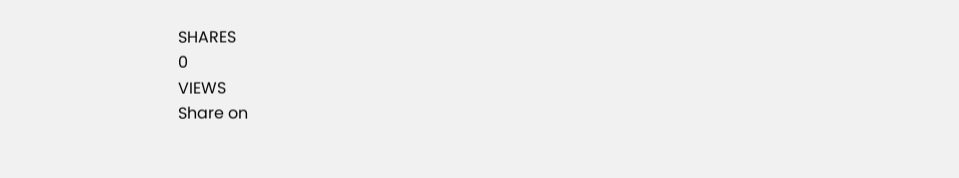SHARES
0
VIEWS
Share on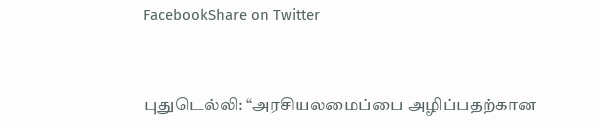FacebookShare on Twitter


புதுடெல்லி: “அரசியலமைப்பை அழிப்பதற்கான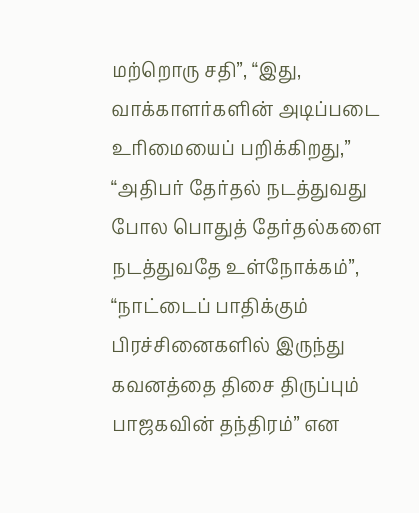மற்றொரு சதி”, “இது, வாக்காளர்களின் அடிப்படை உரிமையைப் பறிக்கிறது,” “அதிபர் தேர்தல் நடத்துவது போல பொதுத் தேர்தல்களை நடத்துவதே உள்நோக்கம்”, “நாட்டைப் பாதிக்கும் பிரச்சினைகளில் இருந்து கவனத்தை திசை திருப்பும் பாஜகவின் தந்திரம்” என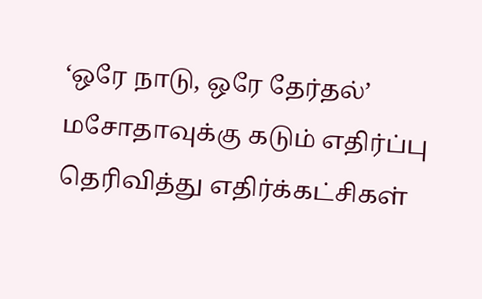‘ஒரே நாடு, ஒரே தேர்தல்’ மசோதாவுக்கு கடும் எதிர்ப்பு தெரிவித்து எதிர்க்கட்சிகள்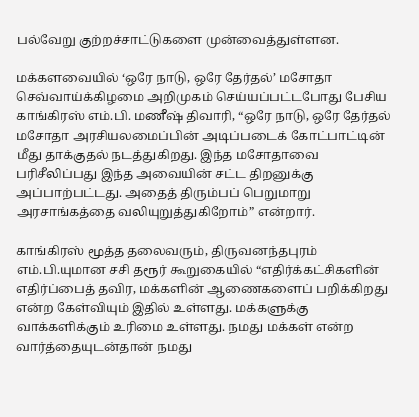பல்வேறு குற்றச்சாட்டுகளை முன்வைத்துள்ளன.

மக்களவையில் ‘ஒரே நாடு, ஒரே தேர்தல்’ மசோதா செவ்வாய்க்கிழமை அறிமுகம் செய்யப்பட்டபோது பேசிய காங்கிரஸ் எம்.பி. மணீஷ் திவாரி, “ஒரே நாடு, ஒரே தேர்தல் மசோதா அரசியலமைப்பின் அடிப்படைக் கோட்பாட்டின் மீது தாக்குதல் நடத்துகிறது. இந்த மசோதாவை பரிசீலிப்பது இந்த அவையின் சட்ட திறனுக்கு அப்பாற்பட்டது. அதைத் திரும்பப் பெறுமாறு அரசாங்கத்தை வலியுறுத்துகிறோம்” என்றார்.

காங்கிரஸ் மூத்த தலைவரும், திருவனந்தபுரம் எம்.பி.யுமான சசி தரூர் கூறுகையில் “எதிர்க்கட்சிகளின் எதிர்ப்பைத் தவிர, மக்களின் ஆணைகளைப் பறிக்கிறது என்ற கேள்வியும் இதில் உள்ளது. மக்களுக்கு வாக்களிக்கும் உரிமை உள்ளது. நமது மக்கள் என்ற வார்த்தையுடன்தான் நமது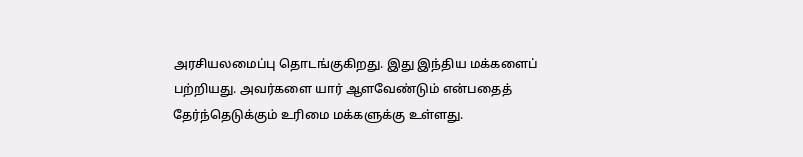அரசியலமைப்பு தொடங்குகிறது. இது இந்திய மக்களைப் பற்றியது. அவர்களை யார் ஆளவேண்டும் என்பதைத் தேர்ந்தெடுக்கும் உரிமை மக்களுக்கு உள்ளது.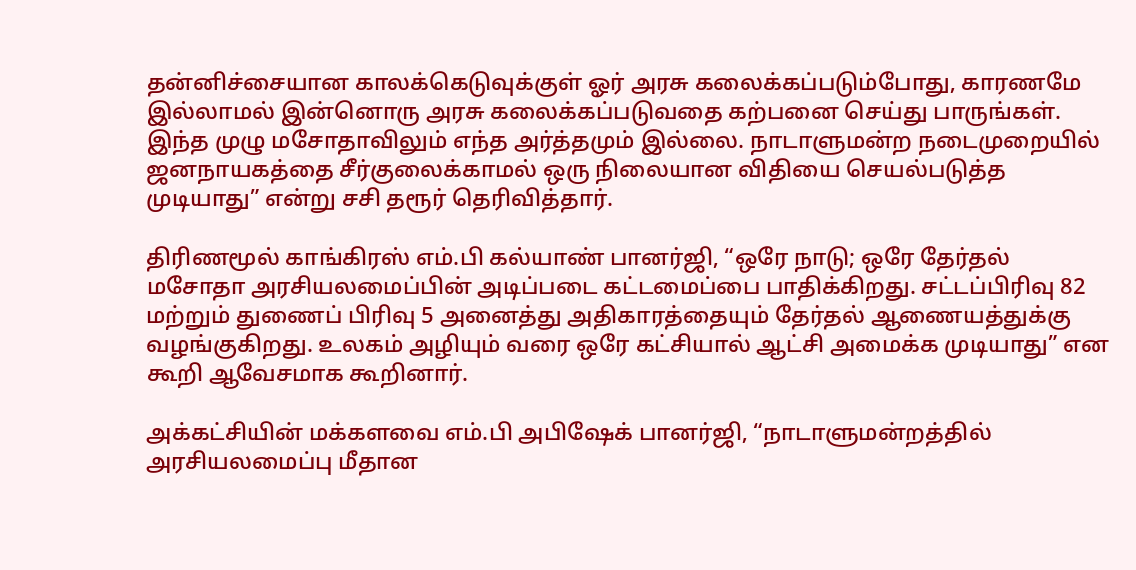தன்னிச்சையான காலக்கெடுவுக்குள் ஓர் அரசு கலைக்கப்படும்போது, காரணமே இல்லாமல் இன்னொரு அரசு கலைக்கப்படுவதை கற்பனை செய்து பாருங்கள். இந்த முழு மசோதாவிலும் எந்த அர்த்தமும் இல்லை. நாடாளுமன்ற நடைமுறையில் ஜனநாயகத்தை சீர்குலைக்காமல் ஒரு நிலையான விதியை செயல்படுத்த முடியாது” என்று சசி தரூர் தெரிவித்தார்.

திரிணமூல் காங்கிரஸ் எம்.பி கல்யாண் பானர்ஜி, “ஒரே நாடு; ஒரே தேர்தல் மசோதா அரசியலமைப்பின் அடிப்படை கட்டமைப்பை பாதிக்கிறது. சட்டப்பிரிவு 82 மற்றும் துணைப் பிரிவு 5 அனைத்து அதிகாரத்தையும் தேர்தல் ஆணையத்துக்கு வழங்குகிறது. உலகம் அழியும் வரை ஒரே கட்சியால் ஆட்சி அமைக்க முடியாது” என கூறி ஆவேசமாக கூறினார்.

அக்கட்சியின் மக்களவை எம்.பி அபிஷேக் பானர்ஜி, “நாடாளுமன்றத்தில் அரசியலமைப்பு மீதான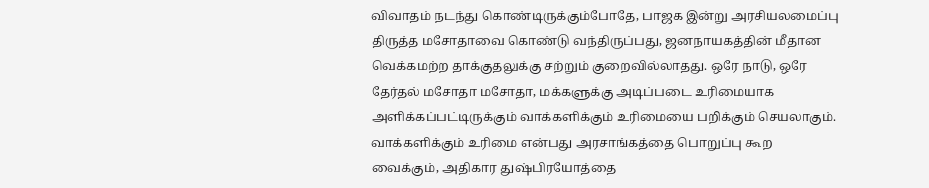விவாதம் நடந்து கொண்டிருக்கும்போதே, பாஜக இன்று அரசியலமைப்பு திருத்த மசோதாவை கொண்டு வந்திருப்பது, ஜனநாயகத்தின் மீதான வெக்கமற்ற தாக்குதலுக்கு சற்றும் குறைவில்லாதது. ஒரே நாடு, ஒரே தேர்தல் மசோதா மசோதா, மக்களுக்கு அடிப்படை உரிமையாக அளிக்கப்பட்டிருக்கும் வாக்களிக்கும் உரிமையை பறிக்கும் செயலாகும். வாக்களிக்கும் உரிமை என்பது அரசாங்கத்தை பொறுப்பு கூற வைக்கும், அதிகார துஷ்பிரயோத்தை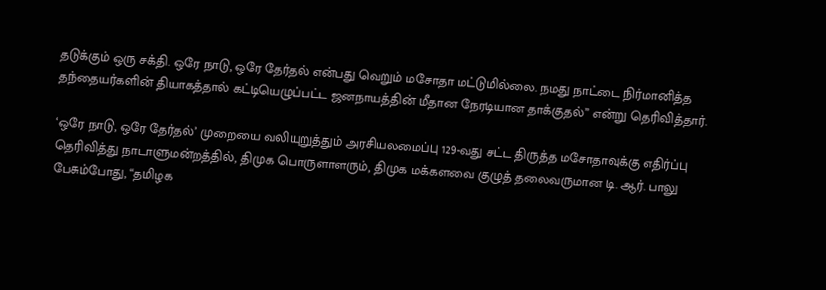தடுக்கும் ஒரு சக்தி. ஒரே நாடு, ஒரே தேர்தல் என்பது வெறும் மசோதா மட்டுமில்லை. நமது நாட்டை நிர்மானித்த தந்தையர்களின் தியாகத்தால் கட்டியெழுப்பட்ட ஜனநாயத்தின் மீதான நேரடியான தாக்குதல்” என்று தெரிவித்தார்.

‘ஒரே நாடு, ஒரே தேர்தல்’ முறையை வலியுறுத்தும் அரசியலமைப்பு 129-வது சட்ட திருத்த மசோதாவுக்கு எதிர்ப்பு தெரிவித்து நாடாளுமன்றத்தில், திமுக பொருளாளரும், திமுக மக்களவை குழுத் தலைவருமான டி. ஆர். பாலு பேசும்போது, “தமிழக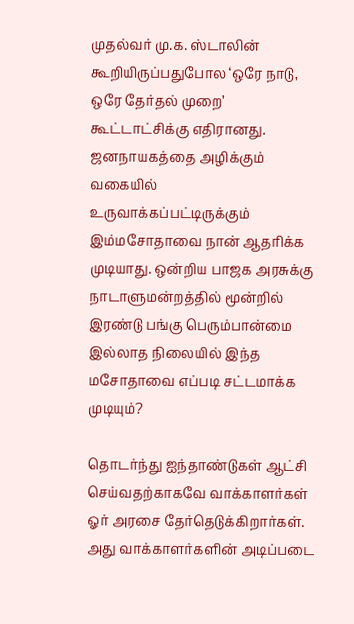முதல்வர் மு.க. ஸ்டாலின் கூறியிருப்பதுபோல ‘ஒரே நாடு, ஒரே தேர்தல் முறை’ கூட்டாட்சிக்கு எதிரானது. ஜனநாயகத்தை அழிக்கும் வகையில் உருவாக்கப்பட்டிருக்கும் இம்மசோதாவை நான் ஆதரிக்க முடியாது. ஒன்றிய பாஜக அரசுக்கு நாடாளுமன்றத்தில் மூன்றில் இரண்டு பங்கு பெரும்பான்மை இல்லாத நிலையில் இந்த மசோதாவை எப்படி சட்டமாக்க முடியும்?

தொடர்ந்து ஐந்தாண்டுகள் ஆட்சி செய்வதற்காகவே வாக்காளர்கள் ஓர் அரசை தேர்தெடுக்கிறார்கள். அது வாக்காளர்களின் அடிப்படை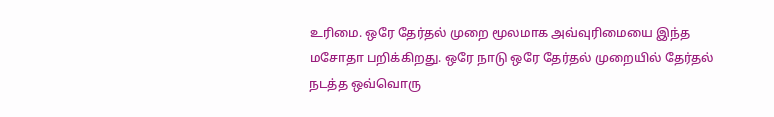உரிமை. ஒரே தேர்தல் முறை மூலமாக அவ்வுரிமையை இந்த மசோதா பறிக்கிறது. ஒரே நாடு ஒரே தேர்தல் முறையில் தேர்தல் நடத்த ஒவ்வொரு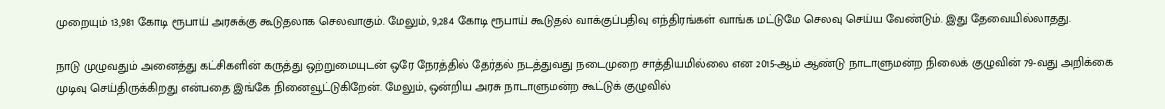முறையும் 13,981 கோடி ரூபாய் அரசுக்கு கூடுதலாக செலவாகும். மேலும், 9,284 கோடி ரூபாய் கூடுதல் வாக்குப்பதிவு எந்திரங்கள் வாங்க மட்டுமே செலவு செய்ய வேண்டும். இது தேவையில்லாதது.

நாடு முழுவதும் அனைத்து கட்சிகளின் கருத்து ஒற்றுமையுடன் ஒரே நேரத்தில் தேர்தல் நடத்துவது நடைமுறை சாத்தியமில்லை என 2015-ஆம் ஆண்டு நாடாளுமன்ற நிலைக் குழுவின் 79-வது அறிக்கை முடிவு செய்திருக்கிறது என்பதை இங்கே நினைவூட்டுகிறேன். மேலும், ஒன்றிய அரசு நாடாளுமன்ற கூட்டுக் குழுவில்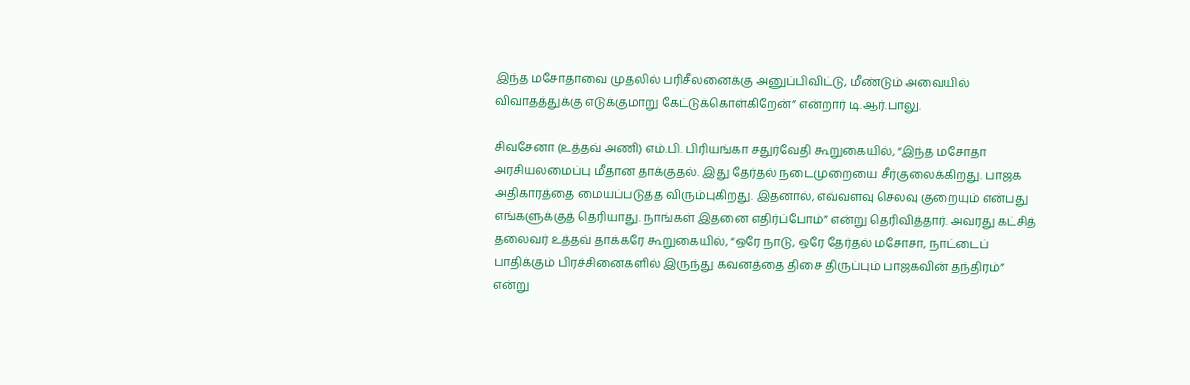இந்த மசோதாவை முதலில் பரிசீலனைக்கு அனுப்பிவிட்டு, மீண்டும் அவையில் விவாதத்துக்கு எடுக்குமாறு கேட்டுக்கொள்கிறேன்” என்றார் டி.ஆர்.பாலு.

சிவசேனா (உத்தவ் அணி) எம்.பி. பிரியங்கா சதுர்வேதி கூறுகையில், “இந்த மசோதா அரசியலமைப்பு மீதான தாக்குதல். இது தேர்தல் நடைமுறையை சீர்குலைக்கிறது. பாஜக அதிகாரத்தை மையப்படுத்த விரும்புகிறது. இதனால், எவ்வளவு செலவு குறையும் என்பது எங்களுக்குத் தெரியாது. நாங்கள் இதனை எதிர்ப்போம்” என்று தெரிவித்தார். அவரது கட்சித் தலைவர் உத்தவ் தாக்கரே கூறுகையில், “ஒரே நாடு, ஒரே தேர்தல் மசோசா, நாட்டைப் பாதிக்கும் பிரச்சினைகளில் இருந்து கவனத்தை திசை திருப்பும் பாஜகவின் தந்திரம்” என்று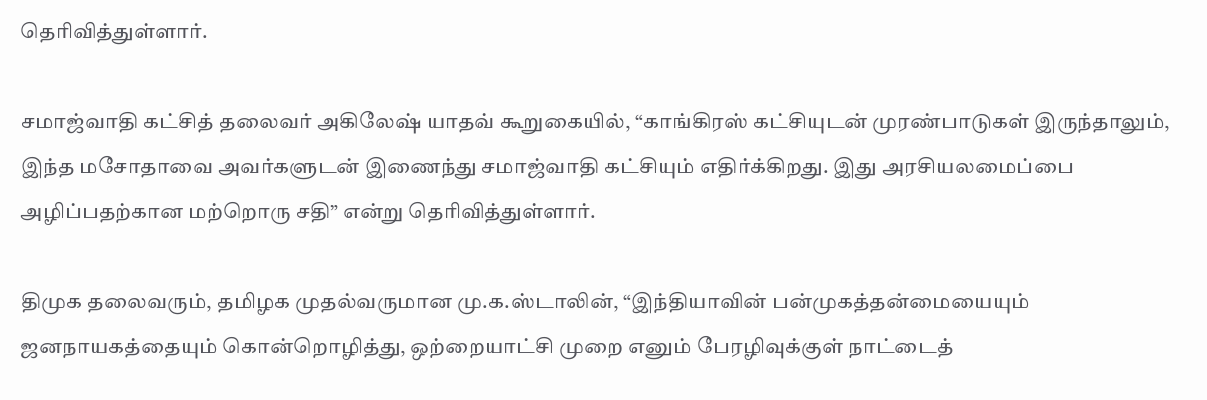தெரிவித்துள்ளார்.

சமாஜ்வாதி கட்சித் தலைவர் அகிலேஷ் யாதவ் கூறுகையில், “காங்கிரஸ் கட்சியுடன் முரண்பாடுகள் இருந்தாலும், இந்த மசோதாவை அவர்களுடன் இணைந்து சமாஜ்வாதி கட்சியும் எதிர்க்கிறது. இது அரசியலமைப்பை அழிப்பதற்கான மற்றொரு சதி” என்று தெரிவித்துள்ளார்.

திமுக தலைவரும், தமிழக முதல்வருமான மு.க.ஸ்டாலின், “இந்தியாவின் பன்முகத்தன்மையையும் ஜனநாயகத்தையும் கொன்றொழித்து, ஒற்றையாட்சி முறை எனும் பேரழிவுக்குள் நாட்டைத்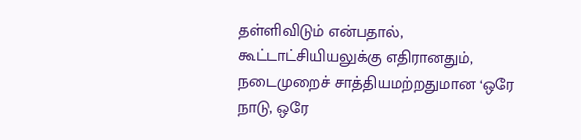தள்ளிவிடும் என்பதால், கூட்டாட்சியியலுக்கு எதிரானதும், நடைமுறைச் சாத்தியமற்றதுமான ‘ஒரே நாடு, ஒரே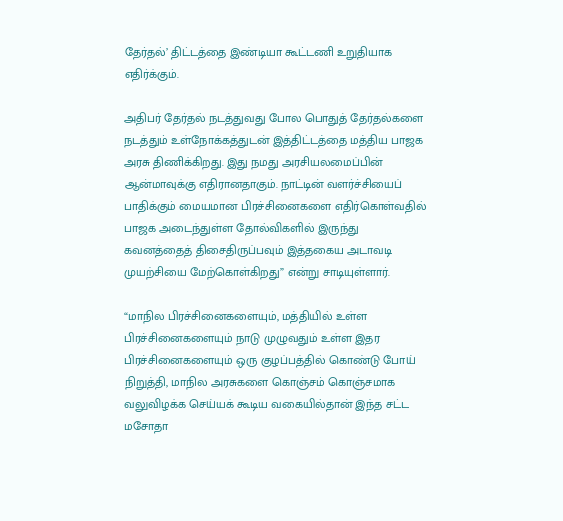தேர்தல்’ திட்டத்தை இண்டியா கூட்டணி உறுதியாக எதிர்க்கும்.

அதிபர் தேர்தல் நடத்துவது போல பொதுத் தேர்தல்களை நடத்தும் உள்நோக்கத்துடன் இத்திட்டத்தை மத்திய பாஜக அரசு திணிக்கிறது. இது நமது அரசியலமைப்பின் ஆன்மாவுக்கு எதிரானதாகும். நாட்டின் வளர்ச்சியைப் பாதிக்கும் மையமான பிரச்சினைகளை எதிர்கொள்வதில் பாஜக அடைந்துள்ள தோல்விகளில் இருந்து கவனத்தைத் திசைதிருப்பவும் இத்தகைய அடாவடி முயற்சியை மேற்கொள்கிறது” என்று சாடியுள்ளார்.

“மாநில பிரச்சினைகளையும், மத்தியில் உள்ள பிரச்சினைகளையும் நாடு முழுவதும் உள்ள இதர பிரச்சினைகளையும் ஒரு குழப்பத்தில் கொண்டு போய் நிறுத்தி, மாநில அரசுகளை கொஞ்சம் கொஞ்சமாக வலுவிழக்க செய்யக் கூடிய வகையில்தான் இந்த சட்ட மசோதா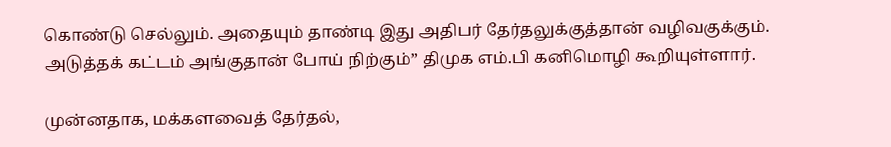கொண்டு செல்லும். அதையும் தாண்டி இது அதிபர் தேர்தலுக்குத்தான் வழிவகுக்கும். அடுத்தக் கட்டம் அங்குதான் போய் நிற்கும்” திமுக எம்.பி கனிமொழி கூறியுள்ளார்.

முன்னதாக, மக்களவைத் தேர்தல்,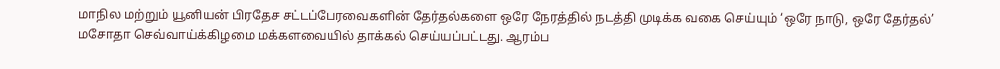மாநில மற்றும் யூனியன் பிரதேச சட்டப்பேரவைகளின் தேர்தல்களை ஒரே நேரத்தில் நடத்தி முடிக்க வகை செய்யும் ‘ஒரே நாடு, ஒரே தேர்தல்’ மசோதா செவ்வாய்க்கிழமை மக்களவையில் தாக்கல் செய்யப்பட்டது. ஆரம்ப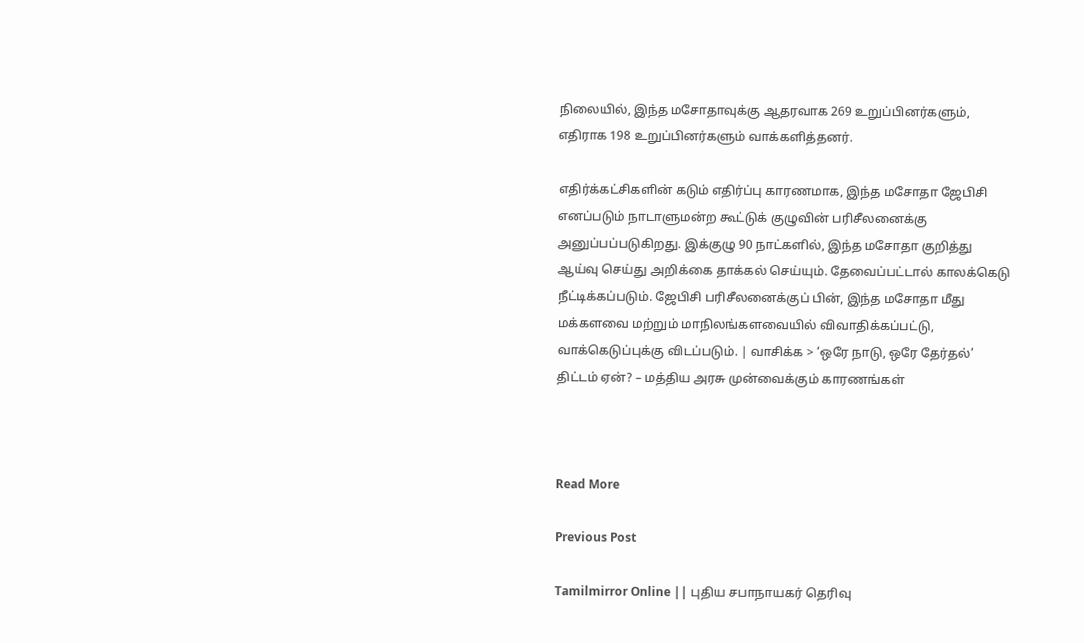நிலையில், இந்த மசோதாவுக்கு ஆதரவாக 269 உறுப்பினர்களும், எதிராக 198 உறுப்பினர்களும் வாக்களித்தனர்.

எதிர்க்கட்சிகளின் கடும் எதிர்ப்பு காரணமாக, இந்த மசோதா ஜேபிசி எனப்படும் நாடாளுமன்ற கூட்டுக் குழுவின் பரிசீலனைக்கு அனுப்பப்படுகிறது. இக்குழு 90 நாட்களில், இந்த மசோதா குறித்து ஆய்வு செய்து அறிக்கை தாக்கல் செய்யும். தேவைப்பட்டால் காலக்கெடு நீட்டிக்கப்படும். ஜேபிசி பரிசீலனைக்குப் பின், இந்த மசோதா மீது மக்களவை மற்றும் மாநிலங்களவையில் விவாதிக்கப்பட்டு, வாக்கெடுப்புக்கு விடப்படும். | வாசிக்க > ‘ஒரே நாடு, ஒரே தேர்தல்’ திட்டம் ஏன்? – மத்திய அரசு முன்வைக்கும் காரணங்கள்



Read More

Previous Post

Tamilmirror Online || புதிய சபாநாயகர் தெரிவு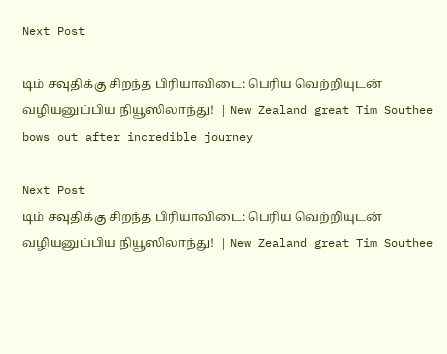Next Post

டிம் சவுதிக்கு சிறந்த பிரியாவிடை: பெரிய வெற்றியுடன் வழியனுப்பிய நியூஸிலாந்து!  | New Zealand great Tim Southee bows out after incredible journey

Next Post
டிம் சவுதிக்கு சிறந்த பிரியாவிடை: பெரிய வெற்றியுடன் வழியனுப்பிய நியூஸிலாந்து!  | New Zealand great Tim Southee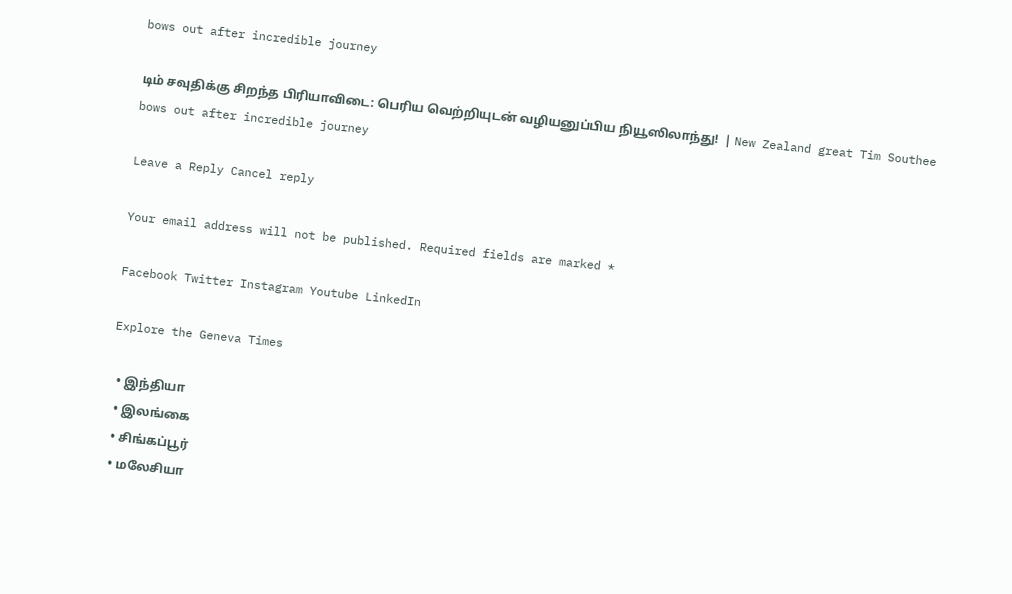bows out after incredible journey

டிம் சவுதிக்கு சிறந்த பிரியாவிடை: பெரிய வெற்றியுடன் வழியனுப்பிய நியூஸிலாந்து!  | New Zealand great Tim Southee bows out after incredible journey

Leave a Reply Cancel reply

Your email address will not be published. Required fields are marked *

Facebook Twitter Instagram Youtube LinkedIn

Explore the Geneva Times

  • இந்தியா
  • இலங்கை
  • சிங்கப்பூர்
  • மலேசியா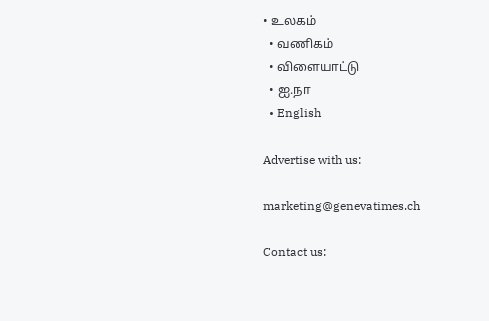• உலகம்
  • வணிகம்
  • விளையாட்டு
  • ஐ.நா
  • English

Advertise with us:

marketing@genevatimes.ch

Contact us: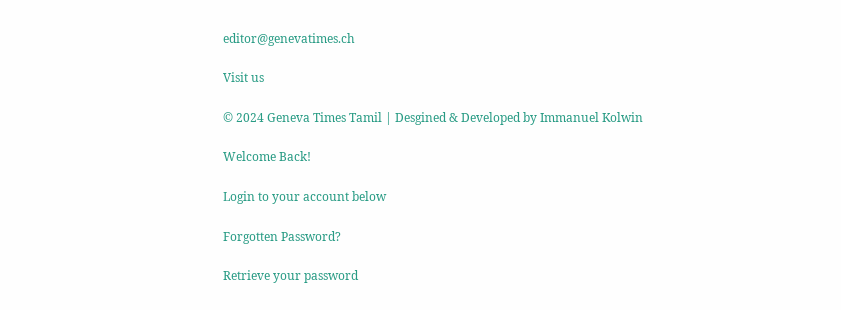editor@genevatimes.ch

Visit us

© 2024 Geneva Times Tamil | Desgined & Developed by Immanuel Kolwin

Welcome Back!

Login to your account below

Forgotten Password?

Retrieve your password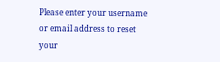Please enter your username or email address to reset your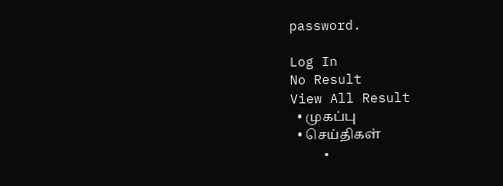password.

Log In
No Result
View All Result
  • முகப்பு
  • செய்திகள்
    •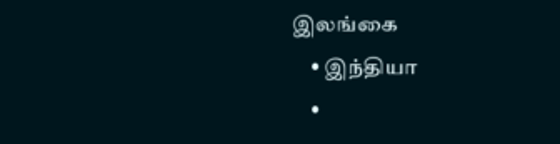இலங்கை
    • இந்தியா
    •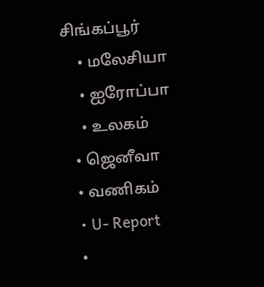சிங்கப்பூர்
    • மலேசியா
    • ஐரோப்பா
    • உலகம்
  • ஜெனீவா
  • வணிகம்
  • U- Report
  •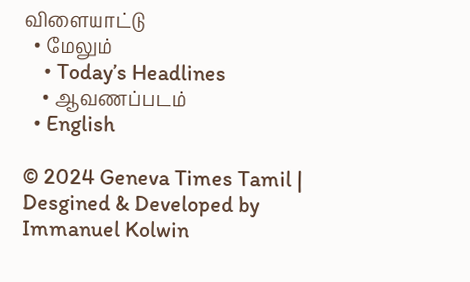விளையாட்டு
  • மேலும்
    • Today’s Headlines
    • ஆவணப்படம்
  • English

© 2024 Geneva Times Tamil | Desgined & Developed by Immanuel Kolwin